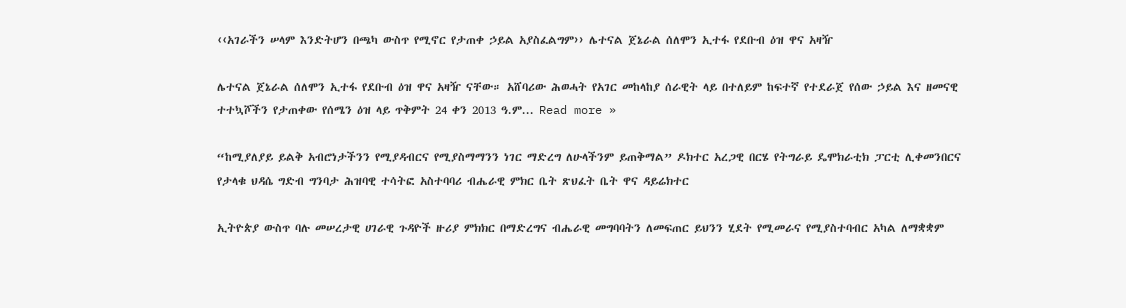‹‹አገራችን ሠላም እንድትሆን በጫካ ውስጥ የሚኖር የታጠቀ ኃይል አያስፈልግም›› ሌተናል ጀኔራል ሰለሞን ኢተፋ የደቡብ ዕዝ ዋና አዛዥ

ሌተናል ጀኔራል ሰለሞን ኢተፋ የደቡብ ዕዝ ዋና አዛዥ ናቸው። አሸባሪው ሕወሓት የአገር መከላከያ ሰራዊት ላይ በተለይም ከፍተኛ የተደራጀ የሰው ኃይል እና ዘመናዊ ተተኳሾችን የታጠቀው የሰሜን ዕዝ ላይ ጥቅምት 24 ቀን 2013 ዓ.ም... Read more »

“ከሚያለያይ ይልቅ አብሮነታችንን የሚያዳብርና የሚያስማማንን ነገር ማድረግ ለሁላችንም ይጠቅማል” ዶክተር አረጋዊ በርሄ የትግራይ ዴሞክራቲክ ፓርቲ ሊቀመንበርና የታላቁ ህዳሴ ግድብ ግንባታ ሕዝባዊ ተሳትፎ አስተባባሪ ብሔራዊ ምክር ቤት ጽህፈት ቤት ዋና ዳይሬክተር

ኢትዮጵያ ውስጥ ባሉ መሠረታዊ ሀገራዊ ጉዳዮች ዙሪያ ምክክር በማድረግና ብሔራዊ መግባባትን ለመፍጠር ይህንን ሂደት የሚመራና የሚያስተባብር አካል ለማቋቋም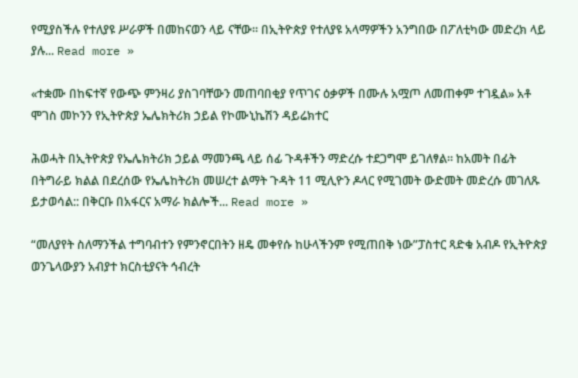የሚያስችሉ የተለያዩ ሥራዎች በመከናወን ላይ ናቸው። በኢትዮጵያ የተለያዩ አላማዎችን አንግበው በፖለቲካው መድረክ ላይ ያሉ... Read more »

«ተቋሙ በከፍተኛ የውጭ ምንዛሪ ያስገባቸውን መጠባበቂያ የጥገና ዕቃዎች በሙሉ አሟጦ ለመጠቀም ተገዷል» አቶ ሞገስ መኮንን የኢትዮጵያ ኤሌክትሪክ ኃይል የኮሙኒኬሽን ዳይሬክተር

ሕወሓት በኢትዮጵያ የኤሌክትሪክ ኃይል ማመንጫ ላይ ሰፊ ጉዳቶችን ማድረሱ ተደጋግሞ ይገለፃል። ከአመት በፊት በትግራይ ክልል በደረሰው የኤሌከትሪክ መሠረተ ልማት ጉዳት 11 ሚሊዮን ዶላር የሚገመት ውድመት መድረሱ መገለጹ ይታወሳል:: በቅርቡ በአፋርና አማራ ክልሎች... Read more »

“መለያየት ስለማንችል ተግባብተን የምንኖርበትን ዘዴ መቀየሱ ከሁላችንም የሚጠበቅ ነው”ፓስተር ጻድቁ አብዶ የኢትዮጵያ ወንጌላውያን አብያተ ክርስቲያናት ኅብረት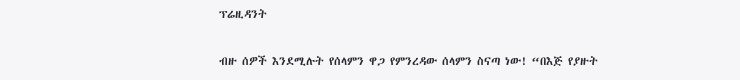ፕሬዚዳንት

ብዙ ሰዎች እንደሚሉት የሰላምን ዋጋ የምንረዳው ሰላምን ስናጣ ነው! “በእጅ የያዙት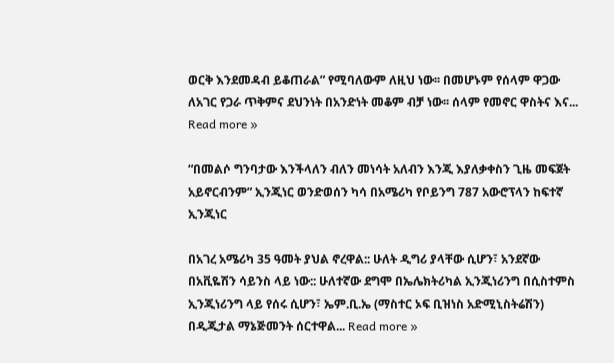ወርቅ እንደመዳብ ይቆጠራል” የሚባለውም ለዚህ ነው፡፡ በመሆኑም የሰላም ዋጋው ለአገር የጋራ ጥቅምና ደህንነት በአንድነት መቆም ብቻ ነው፡፡ ሰላም የመኖር ዋስትና እና... Read more »

“በመልሶ ግንባታው እንችላለን ብለን መነሳት አለብን እንጂ እያለቃቀስን ጊዜ መፍጀት አይኖርብንም” ኢንጂነር ወንድወሰን ካሳ በአሜሪካ የቦይንግ 787 አውሮፕላን ከፍተኛ ኢንጂነር

በአገረ አሜሪካ 35 ዓመት ያህል ኖረዋል:: ሁለት ዲግሪ ያላቸው ሲሆን፣ አንደኛው በአቪዬሽን ሳይንስ ላይ ነው:: ሁለተኛው ደግሞ በኤሌክትሪካል ኢንጂነሪንግ በሲስተምስ ኢንጂነሪንግ ላይ የሰሩ ሲሆን፣ ኤም.ቢ.ኤ (ማስተር ኦፍ ቢዝነስ አድሚኒስትሬሽን) በዲጂታል ማኔጅመንት ሰርተዋል... Read more »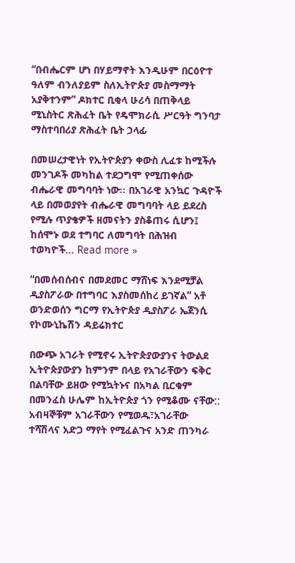“በብሔርም ሆነ በሃይማኖት እንዲሁም በርዕዮተ ዓለም ብንለያይም ስለኢትዮጵያ መስማማት አያቅተንም” ዶክተር ቢቂላ ሁሪሳ በጠቅላይ ሚኒስትር ጽሕፈት ቤት የዴሞክራሲ ሥርዓት ግንባታ ማስተባበሪያ ጽሕፈት ቤት ኃላፊ

በመሠረታዊነት የኢትዮጵያን ቀውስ ሊፈቱ ከሚችሉ መንገዶች መካከል ተደጋግሞ የሚጠቀሰው ብሔራዊ መግባባት ነው፡፡ በአገራዊ አንኳር ጉዳዮች ላይ በመወያየት ብሔራዊ መግባባት ላይ ይደረስ የሚሉ ጥያቄዎች ዘመናትን ያስቆጠሩ ሲሆን፤ ከሰሞኑ ወደ ተግባር ለመግባት በሕዝብ ተወካዮች... Read more »

“በመሰብሰብና በመደመር ማሸነፍ እንደሚቻል ዲያስፖራው በተግባር እያስመሰከረ ይገኛል” አቶ ወንድወሰን ግርማ የኢትዮጵያ ዲያስፖራ ኤጀንሲ የኮሙኒኬሽን ዳይሬክተር

በውጭ አገራት የሚኖሩ ኢትዮጵያውያንና ትውልደ ኢትዮጵያውያን ከምንም በላይ የአገራቸውን ፍቅር በልባቸው ይዘው የሚኳትኑና በአካል ቢርቁም በመንፈስ ሁሌም ከኢትዮጵያ ጎን የሚቆሙ ናቸው:: አብዛኞቹም አገራቸውን የሚወዱ፣አገራቸው ተሻሽላና አድጋ ማየት የሚፈልጉና አንድ ጠንካራ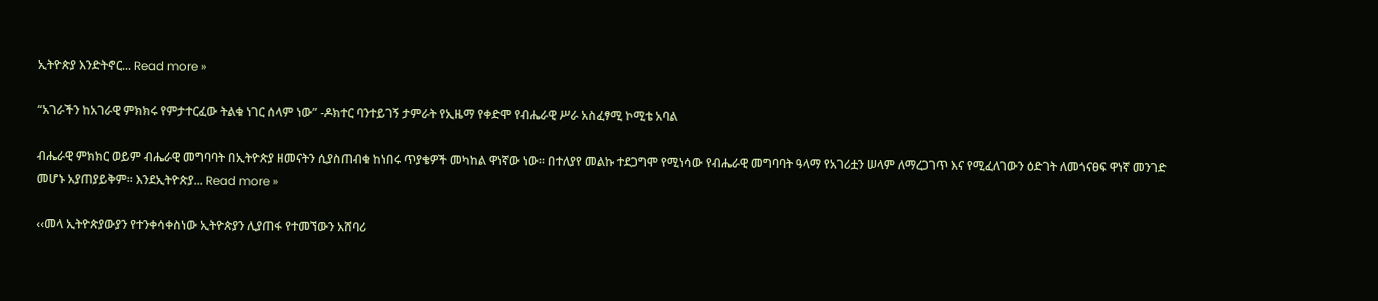ኢትዮጵያ እንድትኖር... Read more »

“አገራችን ከአገራዊ ምክክሩ የምታተርፈው ትልቁ ነገር ሰላም ነው” -ዶክተር ባንተይገኝ ታምራት የኢዜማ የቀድሞ የብሔራዊ ሥራ አስፈፃሚ ኮሚቴ አባል

ብሔራዊ ምክክር ወይም ብሔራዊ መግባባት በኢትዮጵያ ዘመናትን ሲያስጠብቁ ከነበሩ ጥያቄዎች መካከል ዋነኛው ነው። በተለያየ መልኩ ተደጋግሞ የሚነሳው የብሔራዊ መግባባት ዓላማ የአገሪቷን ሠላም ለማረጋገጥ እና የሚፈለገውን ዕድገት ለመጎናፀፍ ዋነኛ መንገድ መሆኑ አያጠያይቅም። እንደኢትዮጵያ... Read more »

‹‹መላ ኢትዮጵያውያን የተንቀሳቀስነው ኢትዮጵያን ሊያጠፋ የተመኘውን አሸባሪ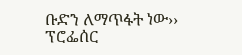ቡድን ለማጥፋት ነው›› ፕሮፌሰር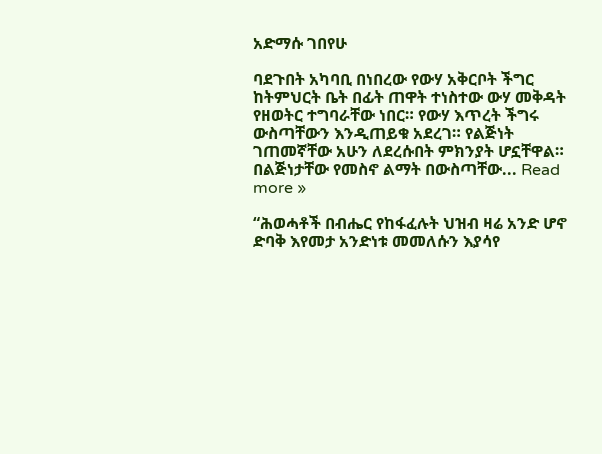አድማሱ ገበየሁ

ባደጉበት አካባቢ በነበረው የውሃ አቅርቦት ችግር ከትምህርት ቤት በፊት ጠዋት ተነስተው ውሃ መቅዳት የዘወትር ተግባራቸው ነበር። የውሃ እጥረት ችግሩ ውስጣቸውን እንዲጠይቁ አደረገ። የልጅነት ገጠመኛቸው አሁን ለደረሱበት ምክንያት ሆኗቸዋል። በልጅነታቸው የመስኖ ልማት በውስጣቸው... Read more »

“ሕወሓቶች በብሔር የከፋፈሉት ህዝብ ዛሬ አንድ ሆኖ ድባቅ እየመታ አንድነቱ መመለሱን እያሳየ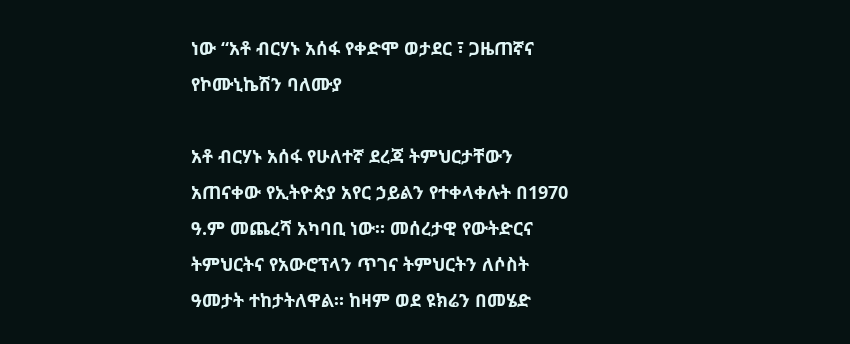ነው “አቶ ብርሃኑ አሰፋ የቀድሞ ወታደር ፣ ጋዜጠኛና የኮሙኒኬሽን ባለሙያ

አቶ ብርሃኑ አሰፋ የሁለተኛ ደረጃ ትምህርታቸውን አጠናቀው የኢትዮጵያ አየር ኃይልን የተቀላቀሉት በ1970 ዓ.ም መጨረሻ አካባቢ ነው። መሰረታዊ የውትድርና ትምህርትና የአውሮፕላን ጥገና ትምህርትን ለሶስት ዓመታት ተከታትለዋል። ከዛም ወደ ዩክሬን በመሄድ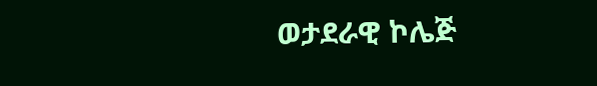ወታደራዊ ኮሌጅ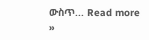ውስጥ... Read more »